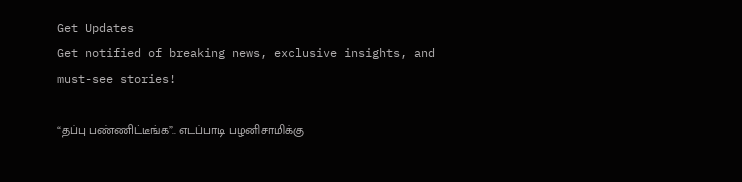Get Updates
Get notified of breaking news, exclusive insights, and must-see stories!

“தப்பு பண்ணிட்டீங்க”.. எடப்பாடி பழனிசாமிக்கு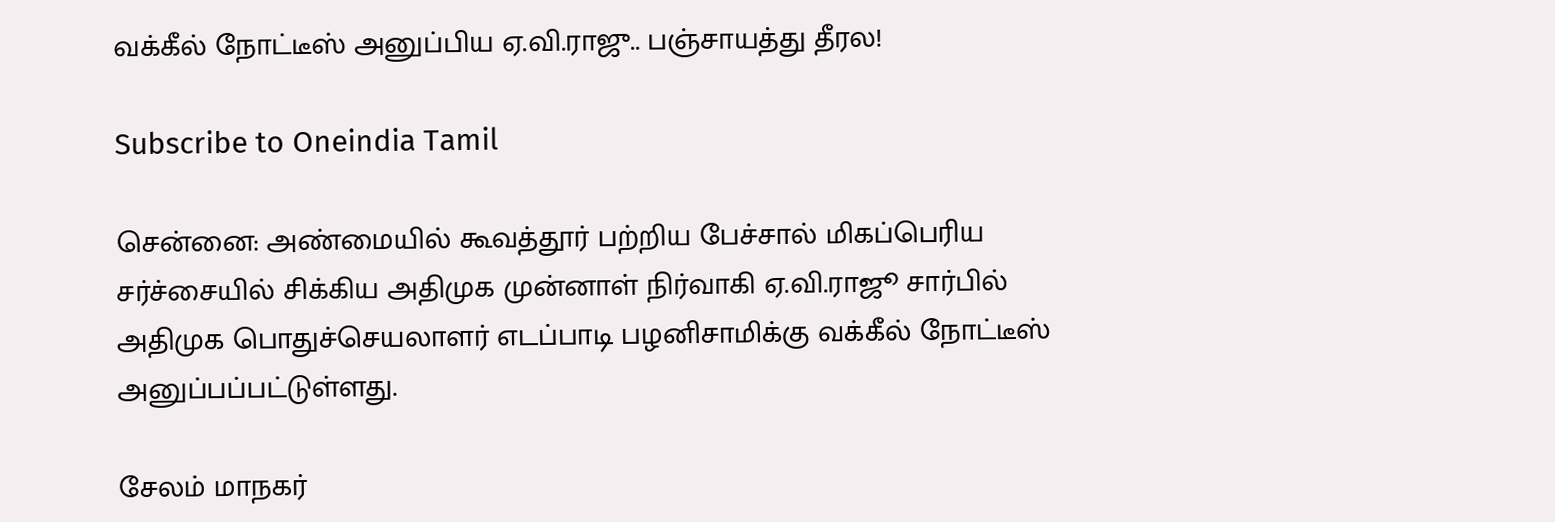வக்கீல் நோட்டீஸ் அனுப்பிய ஏ.வி.ராஜு.. பஞ்சாயத்து தீரல!

Subscribe to Oneindia Tamil

சென்னை: அண்மையில் கூவத்தூர் பற்றிய பேச்சால் மிகப்பெரிய சர்ச்சையில் சிக்கிய அதிமுக முன்னாள் நிர்வாகி ஏ.வி.ராஜூ சார்பில் அதிமுக பொதுச்செயலாளர் எடப்பாடி பழனிசாமிக்கு வக்கீல் நோட்டீஸ் அனுப்பப்பட்டுள்ளது.

சேலம் மாநகர்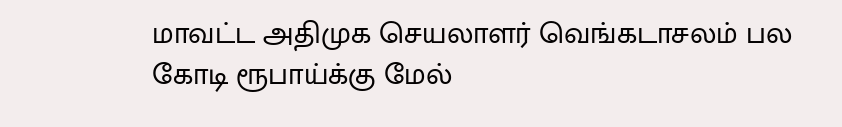மாவட்ட அதிமுக செயலாளர் வெங்கடாசலம் பல கோடி ரூபாய்க்கு மேல்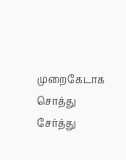முறைகேடாக சொத்து சேர்த்து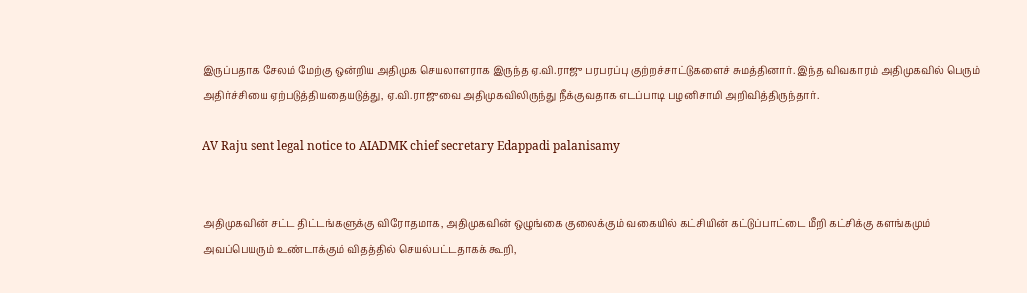இருப்பதாக சேலம் மேற்கு ஒன்றிய அதிமுக செயலாளராக இருந்த ஏ.வி.ராஜு பரபரப்பு குற்றச்சாட்டுகளைச் சுமத்தினார். இந்த விவகாரம் அதிமுகவில் பெரும் அதிர்ச்சியை ஏற்படுத்தியதையடுத்து, ஏ.வி.ராஜுவை அதிமுகவிலிருந்து நீக்குவதாக எடப்பாடி பழனிசாமி அறிவித்திருந்தார்.

AV Raju sent legal notice to AIADMK chief secretary Edappadi palanisamy


அதிமுகவின் சட்ட திட்டங்களுக்கு விரோதமாக, அதிமுகவின் ஒழுங்கை குலைக்கும் வகையில் கட்சியின் கட்டுப்பாட்டை மீறி கட்சிக்கு களங்கமும் அவப்பெயரும் உண்டாக்கும் விதத்தில் செயல்பட்டதாகக் கூறி,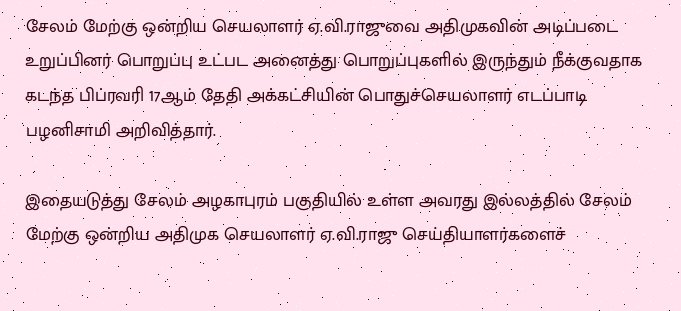சேலம் மேற்கு ஒன்றிய செயலாளர் ஏ.வி.ராஜுவை அதிமுகவின் அடிப்படை உறுப்பினர் பொறுப்பு உட்பட அனைத்து பொறுப்புகளில் இருந்தும் நீக்குவதாக கடந்த பிப்ரவரி 17ஆம் தேதி அக்கட்சியின் பொதுச்செயலாளர் எடப்பாடி பழனிசாமி அறிவித்தார்.

இதையடுத்து சேலம் அழகாபுரம் பகுதியில் உள்ள அவரது இல்லத்தில் சேலம் மேற்கு ஒன்றிய அதிமுக செயலாளர் ஏ.வி.ராஜு செய்தியாளர்களைச்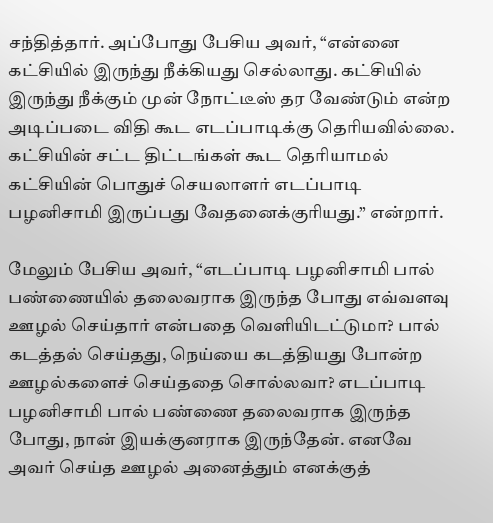சந்தித்தார். அப்போது பேசிய அவர், “என்னை கட்சியில் இருந்து நீக்கியது செல்லாது. கட்சியில் இருந்து நீக்கும் முன் நோட்டீஸ் தர வேண்டும் என்ற அடிப்படை விதி கூட எடப்பாடிக்கு தெரியவில்லை. கட்சியின் சட்ட திட்டங்கள் கூட தெரியாமல் கட்சியின் பொதுச் செயலாளர் எடப்பாடி பழனிசாமி இருப்பது வேதனைக்குரியது.” என்றார்.

மேலும் பேசிய அவர், “எடப்பாடி பழனிசாமி பால் பண்ணையில் தலைவராக இருந்த போது எவ்வளவு ஊழல் செய்தார் என்பதை வெளியிடட்டுமா? பால் கடத்தல் செய்தது, நெய்யை கடத்தியது போன்ற ஊழல்களைச் செய்ததை சொல்லவா? எடப்பாடி பழனிசாமி பால் பண்ணை தலைவராக இருந்த போது, நான் இயக்குனராக இருந்தேன். எனவே அவர் செய்த ஊழல் அனைத்தும் எனக்குத்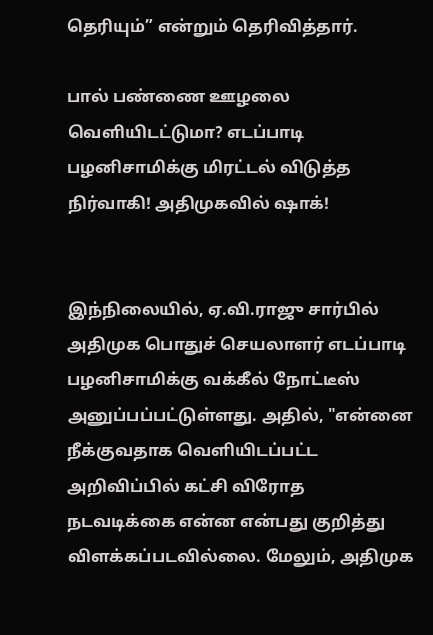தெரியும்” என்றும் தெரிவித்தார்.

பால் பண்ணை ஊழலை வெளியிடட்டுமா? எடப்பாடி பழனிசாமிக்கு மிரட்டல் விடுத்த நிர்வாகி! அதிமுகவில் ஷாக்!


இந்நிலையில், ஏ.வி.ராஜு சார்பில் அதிமுக பொதுச் செயலாளர் எடப்பாடி பழனிசாமிக்கு வக்கீல் நோட்டீஸ் அனுப்பப்பட்டுள்ளது. அதில், "என்னை நீக்குவதாக வெளியிடப்பட்ட அறிவிப்பில் கட்சி விரோத நடவடிக்கை என்ன என்பது குறித்து விளக்கப்படவில்லை. மேலும், அதிமுக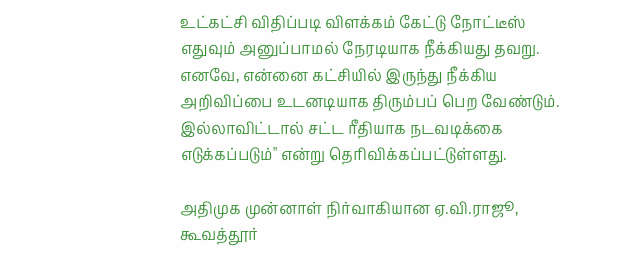உட்கட்சி விதிப்படி விளக்கம் கேட்டு நோட்டீஸ் எதுவும் அனுப்பாமல் நேரடியாக நீக்கியது தவறு. எனவே, என்னை கட்சியில் இருந்து நீக்கிய அறிவிப்பை உடனடியாக திரும்பப் பெற வேண்டும். இல்லாவிட்டால் சட்ட ரீதியாக நடவடிக்கை எடுக்கப்படும்" என்று தெரிவிக்கப்பட்டுள்ளது.

அதிமுக முன்னாள் நிர்வாகியான ஏ.வி.ராஜூ, கூவத்தூர்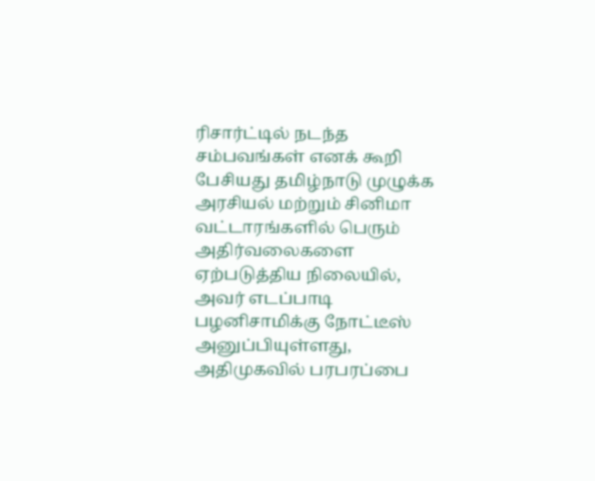ரிசார்ட்டில் நடந்த சம்பவங்கள் எனக் கூறி பேசியது தமிழ்நாடு முழுக்க அரசியல் மற்றும் சினிமா வட்டாரங்களில் பெரும் அதிர்வலைகளை ஏற்படுத்திய நிலையில், அவர் எடப்பாடி பழனிசாமிக்கு நோட்டீஸ் அனுப்பியுள்ளது, அதிமுகவில் பரபரப்பை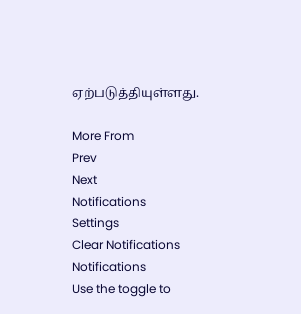ஏற்படுத்தியுள்ளது.

More From
Prev
Next
Notifications
Settings
Clear Notifications
Notifications
Use the toggle to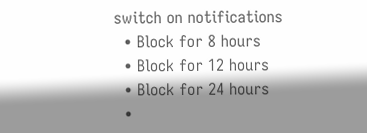switch on notifications
  • Block for 8 hours
  • Block for 12 hours
  • Block for 24 hours
  •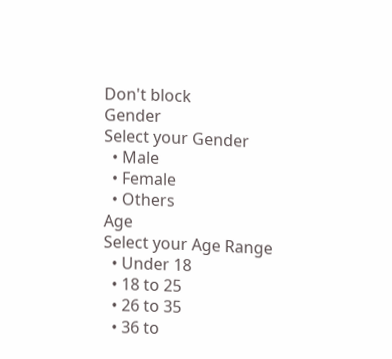Don't block
Gender
Select your Gender
  • Male
  • Female
  • Others
Age
Select your Age Range
  • Under 18
  • 18 to 25
  • 26 to 35
  • 36 to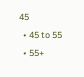45
  • 45 to 55
  • 55+